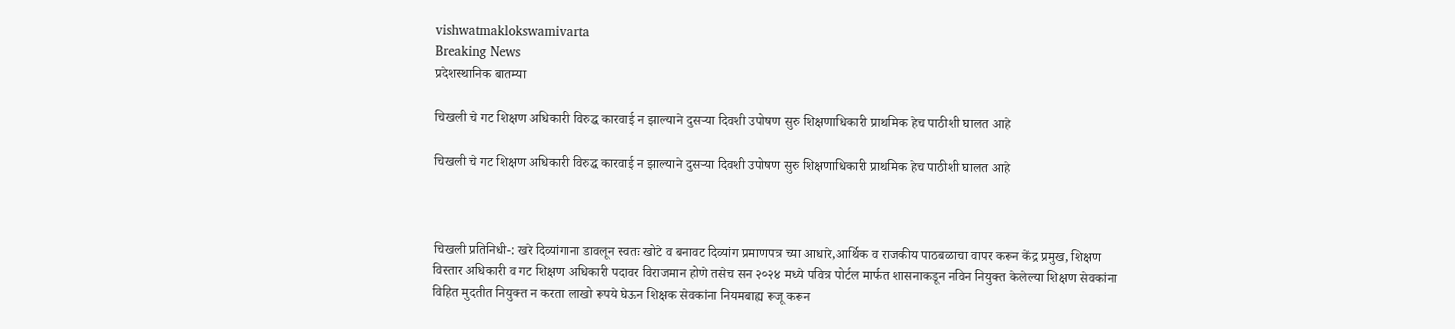vishwatmaklokswamivarta
Breaking News
प्रदेशस्थानिक बातम्या

चिखली चे गट शिक्षण अधिकारी विरुद्ध कारवाई न झाल्याने दुसऱ्या दिवशी उपोषण सुरु शिक्षणाधिकारी प्राथमिक हेच पाठीशी घालत आहे

चिखली चे गट शिक्षण अधिकारी विरुद्ध कारवाई न झाल्याने दुसऱ्या दिवशी उपोषण सुरु शिक्षणाधिकारी प्राथमिक हेच पाठीशी घालत आहे



चिखली प्रतिनिधी-: खरे दिव्यांगाना डावलून स्वतः खोटे व बनावट दिव्यांग प्रमाणपत्र च्या आधारे,आर्थिक व राजकीय पाठबळाचा वापर करून केंद्र प्रमुख, शिक्षण विस्तार अधिकारी व गट शिक्षण अधिकारी पदावर विराजमान होणे तसेच सन २०२४ मध्ये पवित्र पोर्टल मार्फत शासनाकडून नविन नियुक्त केलेल्या शिक्षण सेवकांना विहित मुदतीत नियुक्त न करता लाखो रूपये घेऊन शिक्षक सेवकांना नियमबाह्य रूजू करून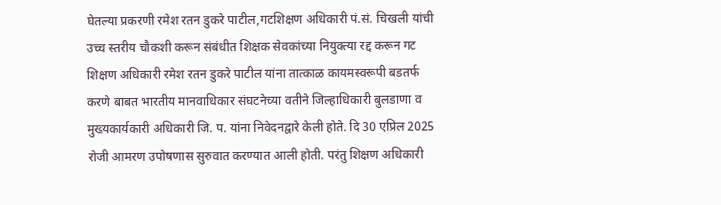घेतल्या प्रकरणी रमेश रतन डुकरे पाटील,गटशिक्षण अधिकारी पं.सं. चिखली यांची उच्च स्तरीय चौकशी करून संबंधीत शिक्षक सेवकांच्या नियुक्त्या रद्द करून गट शिक्षण अधिकारी रमेश रतन डुकरे पाटील यांना तात्काळ कायमस्वरूपी बडतर्फ करणे बाबत भारतीय मानवाधिकार संघटनेच्या वतीने जिल्हाधिकारी बुलडाणा व मुख्यकार्यकारी अधिकारी जि. प. यांना निवेदनद्वारे केली होते. दि 30 एप्रिल 2025 रोजी आमरण उपोषणास सुरुवात करण्यात आली होती. परंतु शिक्षण अधिकारी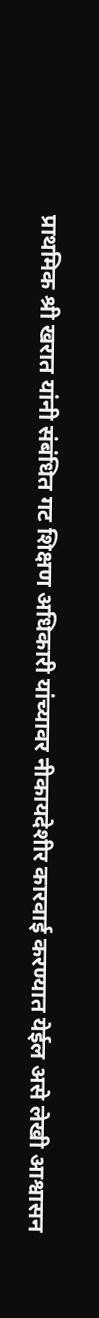प्राथमिक श्री खरात यांनी संबंधित गट शिक्षण अधिकारी यांच्यावर नीकायदेशीर कारवाई करण्यात येईल असे लेखी आश्वासन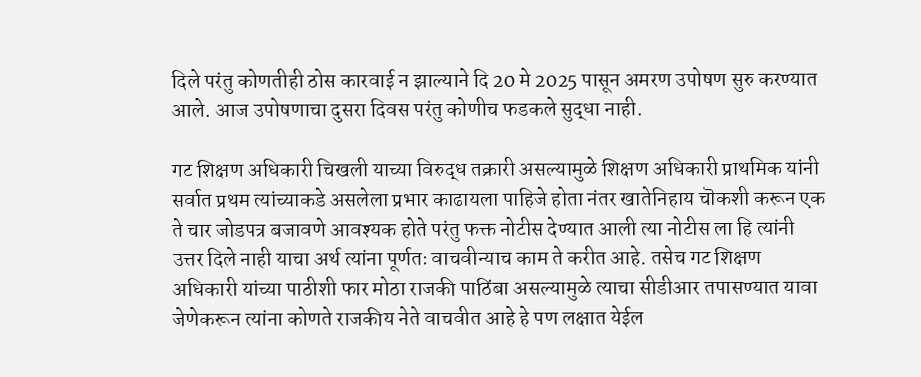दिले परंतु कोणतीही ठोस कारवाई न झाल्याने दि 20 मे 2025 पासून अमरण उपोषण सुरु करण्यात आले. आज उपोषणाचा दुसरा दिवस परंतु कोणीच फडकले सुद्धा नाही.

गट शिक्षण अधिकारी चिखली याच्या विरुद्ध तक्रारी असल्यामुळे शिक्षण अधिकारी प्राथमिक यांनी सर्वात प्रथम त्यांच्याकडे असलेला प्रभार काढायला पाहिजे होता नंतर खातेनिहाय चॊकशी करून एक ते चार जोडपत्र बजावणे आवश्यक होते परंतु फक्त नोटीस देण्यात आली त्या नोटीस ला हि त्यांनी उत्तर दिले नाही याचा अर्थ त्यांना पूर्णतः वाचवीन्याच काम ते करीत आहे. तसेच गट शिक्षण अधिकारी यांच्या पाठीशी फार मोठा राजकी पाठिंबा असल्यामुळे त्याचा सीडीआर तपासण्यात यावा जेणेकरून त्यांना कोणते राजकीय नेते वाचवीत आहे हे पण लक्षात येईल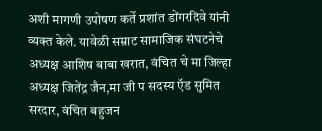अशी मागणी उपोषण कर्ते प्रशांत डोंगरदिवे यांनी व्यक्त केले. यावेळी सम्राट सामाजिक संघटनेचे अध्यक्ष आशिष बाबा खरात, वंचित चे मा जिल्हा अध्यक्ष जितेंद्र जैन,मा जी प सदस्य ऍड सुमित सरदार, वंचित बहुजन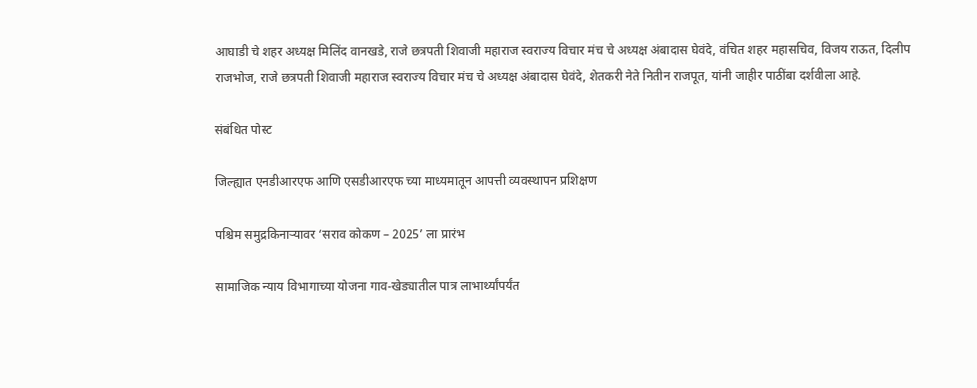आघाडी चे शहर अध्यक्ष मिलिंद वानखडे, राजे छत्रपती शिवाजी महाराज स्वराज्य विचार मंच चे अध्यक्ष अंबादास घेवंदे, वंचित शहर महासचिव, विजय राऊत, दिलीप राजभोज, राजे छत्रपती शिवाजी महाराज स्वराज्य विचार मंच चे अध्यक्ष अंबादास घेवंदे, शेतकरी नेते नितीन राजपूत, यांनी जाहीर पाठींबा दर्शवीला आहे.

संबंधित पोस्ट

जिल्ह्यात एनडीआरएफ आणि एसडीआरएफ च्या माध्यमातून आपत्ती व्यवस्थापन प्रशिक्षण

पश्चिम समुद्रकिनाऱ्यावर ‘सराव कोकण – 2025’ ला प्रारंभ

सामाजिक न्याय विभागाच्या योजना गाव-खेड्यातील पात्र लाभार्थ्यांपर्यंत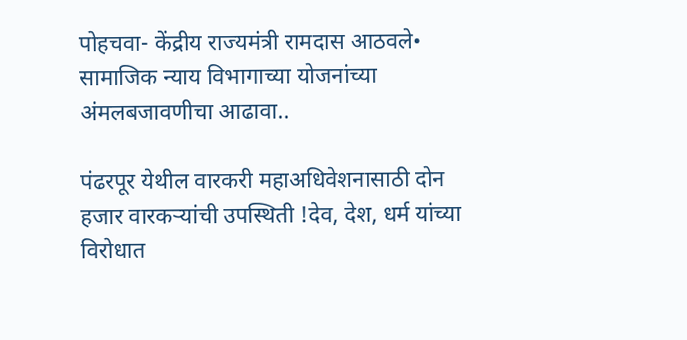पोहचवा- केंद्रीय राज्यमंत्री रामदास आठवले• सामाजिक न्याय विभागाच्या योजनांच्या अंमलबजावणीचा आढावा..

पंढरपूर येथील वारकरी महाअधिवेशनासाठी दोन हजार वारकऱ्यांची उपस्थिती !देव, देश, धर्म यांच्या विरोधात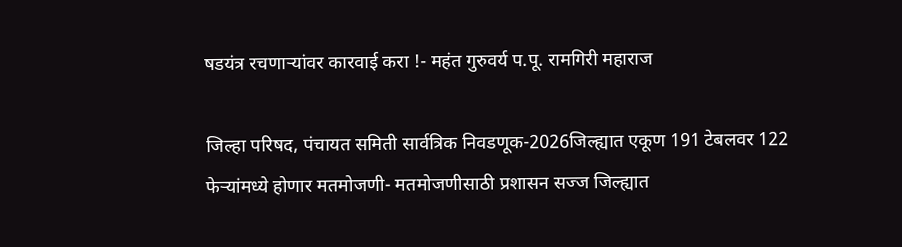षडयंत्र रचणाऱ्यांवर कारवाई करा !- महंत गुरुवर्य प.पू. रामगिरी महाराज

जिल्हा परिषद, पंचायत समिती सार्वत्रिक निवडणूक-2026जिल्ह्यात एकूण 191 टेबलवर 122 फेऱ्यांमध्ये होणार मतमोजणी- मतमोजणीसाठी प्रशासन सज्ज जिल्ह्यात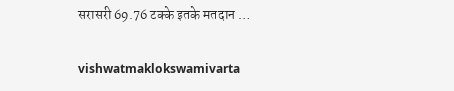सरासरी 69.76 टक्के इतके मतदान …

vishwatmaklokswamivarta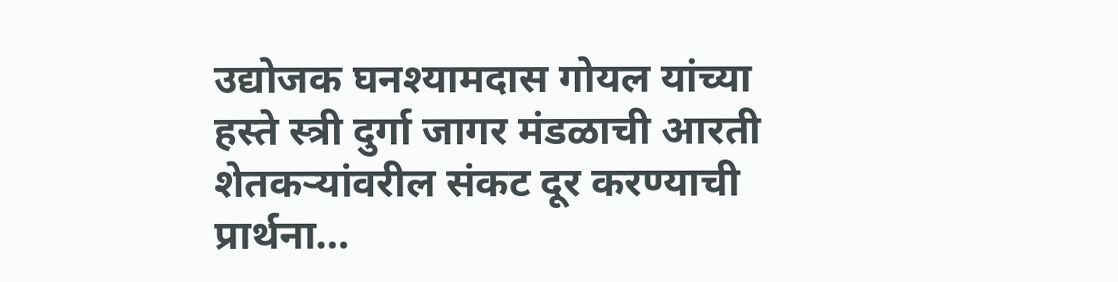उद्योजक घनश्यामदास गोयल यांच्या हस्ते स्त्री दुर्गा जागर मंडळाची आरती शेतकऱ्यांवरील संकट दूर करण्याची प्रार्थना…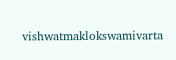vishwatmaklokswamivarta